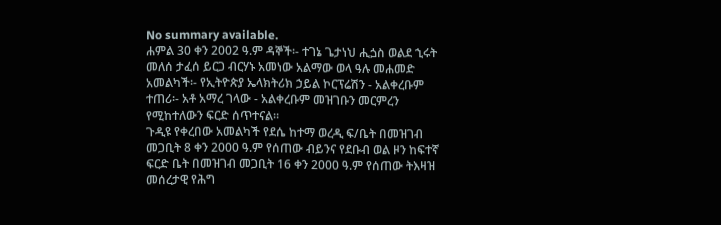No summary available.
ሐምል 30 ቀን 2002 ዓ.ም ዳኞች፡- ተገኔ ጌታነህ ሒጏስ ወልደ ኂሩት መለሰ ታፈሰ ይርጋ ብርሃኑ አመነው አልማው ወላ ዓሉ መሐመድ አመልካች፡- የኢትዮጵያ ኤላክትሪክ ኃይል ኮርፕሬሽን - አልቀረቡም ተጠሪ፡- አቶ አማረ ገላው - አልቀረቡም መዝገቡን መርምረን የሚከተለውን ፍርድ ሰጥተናል።
ጉዲዩ የቀረበው አመልካች የደሴ ከተማ ወረዲ ፍ/ቤት በመዝገብ መጋቢት 8 ቀን 2000 ዓ.ም የሰጠው ብይንና የደቡብ ወል ዞን ከፍተኛ ፍርድ ቤት በመዝገብ መጋቢት 16 ቀን 2000 ዓ.ም የሰጠው ትእዛዝ መሰረታዊ የሕግ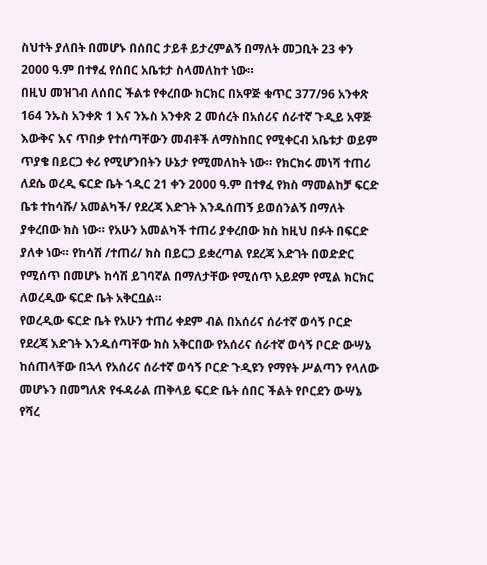ስህተት ያለበት በመሆኑ በሰበር ታይቶ ይታረምልኝ በማለት መጋቢት 23 ቀን 2000 ዓ.ም በተፃፈ የሰበር አቤቱታ ስላመለከተ ነው።
በዚህ መዝገብ ለሰበር ችልቱ የቀረበው ክርክር በአዋጅ ቁጥር 377/96 አንቀጽ 164 ንኡስ አንቀጽ 1 እና ንኡስ አንቀጽ 2 መሰረት በአሰሪና ሰራተኛ ጉዲይ አዋጅ እውቅና እና ጥበቃ የተሰጣቸውን መብቶች ለማስከበር የሚቀርብ አቤቱታ ወይም ጥያቄ በይርጋ ቀሪ የሚሆንበትን ሁኔታ የሚመለከት ነው። የክርክሩ መነሻ ተጠሪ ለደሴ ወረዲ ፍርድ ቤት ኀዲር 21 ቀን 2000 ዓ.ም በተፃፈ የክስ ማመልከቻ ፍርድ ቤቱ ተከሳሹ/ አመልካች/ የደረጃ እድገት እንዱሰጠኝ ይወሰንልኝ በማለት ያቀረበው ክስ ነው። የአሁን አመልካች ተጠሪ ያቀረበው ክስ ከዚህ በፉት በፍርድ ያለቀ ነው። የከሳሽ /ተጠሪ/ ክስ በይርጋ ይቋረጣል የደረጃ እድገት በወድድር የሚሰጥ በመሆኑ ከሳሽ ይገባኛል በማለታቸው የሚሰጥ አይደም የሚል ክርክር ለወረዲው ፍርድ ቤት አቅርቧል።
የወረዲው ፍርድ ቤት የአሁን ተጠሪ ቀደም ብል በአሰሪና ሰራተኛ ወሳኝ ቦርድ የደረጃ እድገት እንዱሰጣቸው ክስ አቅርበው የአሰሪና ሰራተኛ ወሳኝ ቦርድ ውሣኔ ከሰጠላቸው በኋላ የአሰሪና ሰራተኛ ወሳኝ ቦርድ ጉዲዩን የማየት ሥልጣን የላለው መሆኑን በመግለጽ የፋዳራል ጠቅላይ ፍርድ ቤት ሰበር ችልት የቦርደን ውሣኔ የሻረ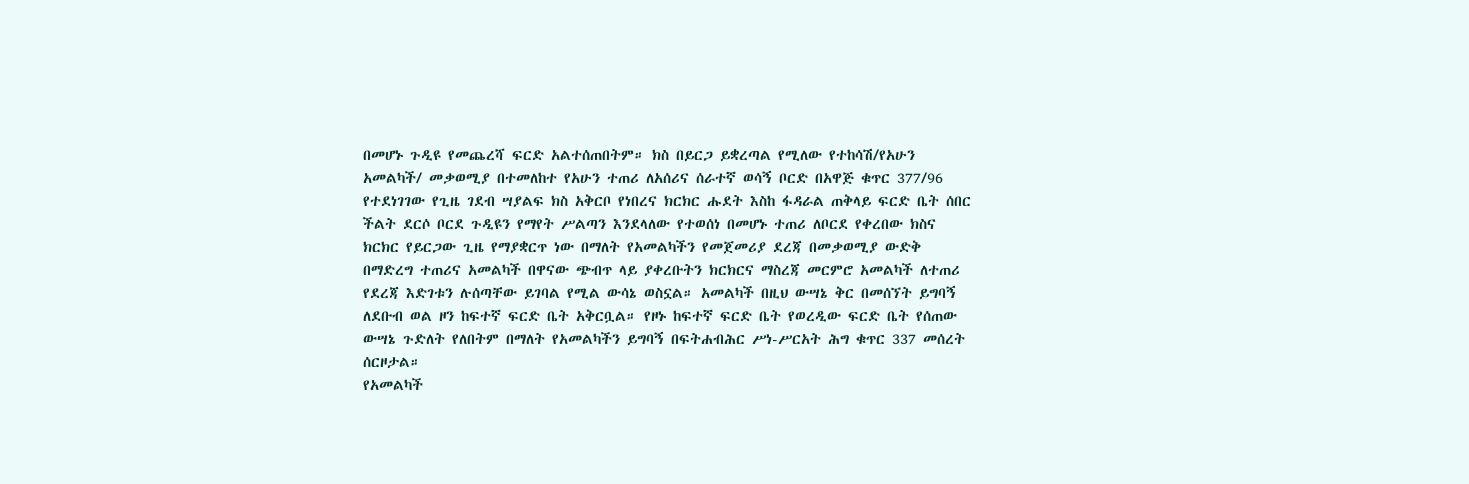በመሆኑ ጉዲዩ የመጨረሻ ፍርድ አልተሰጠበትም። ክስ በይርጋ ይቋረጣል የሚለው የተከሳሽ/የአሁን አመልካች/ መቃወሚያ በተመለከተ የአሁን ተጠሪ ለአሰሪና ሰራተኛ ወሳኝ ቦርድ በአዋጅ ቁጥር 377/96 የተደነገገው የጊዜ ገደብ ሣያልፍ ክስ አቅርቦ የነበረና ክርክር ሑደት እስከ ፋዳራል ጠቅላይ ፍርድ ቤት ሰበር ችልት ደርሶ ቦርደ ጉዲዩን የማየት ሥልጣን እንደላለው የተወሰነ በመሆኑ ተጠሪ ለቦርደ የቀረበው ክስና ክርክር የይርጋው ጊዜ የማያቋርጥ ነው በማለት የአመልካችን የመጀመሪያ ደረጃ በመቃወሚያ ውድቅ በማድረግ ተጠሪና አመልካች በዋናው ጭብጥ ላይ ያቀረቡትን ክርክርና ማስረጃ መርምሮ አመልካች ለተጠሪ የደረጃ እድገቱን ሉሰጣቸው ይገባል የሚል ውሳኔ ወስኗል። አመልካች በዚህ ውሣኔ ቅር በመሰኘት ይግባኝ ለደቡብ ወል ዞን ከፍተኛ ፍርድ ቤት አቅርቧል። የዞኑ ከፍተኛ ፍርድ ቤት የወረዲው ፍርድ ቤት የሰጠው ውሣኔ ጉድለት የለበትም በማለት የአመልካችን ይግባኝ በፍትሐብሕር ሥነ-ሥርአት ሕግ ቁጥር 337 መሰረት ሰርዞታል።
የአመልካች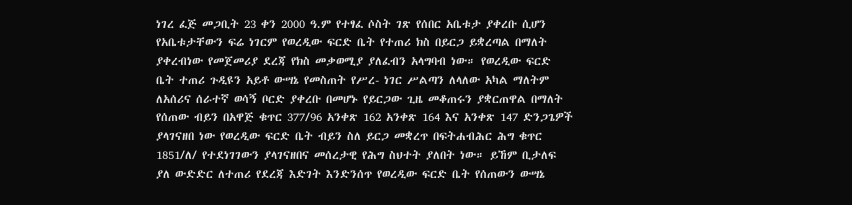ነገረ ፈጅ መጋቢት 23 ቀን 2000 ዓ.ም የተፃፈ ሶስት ገጽ የሰበር አቤቱታ ያቀረቡ ሲሆን የአቤቱታቸውን ፍሬ ነገርም የወረዲው ፍርድ ቤት የተጠሪ ክስ በይርጋ ይቋረጣል በማለት ያቀረብነው የመጀመሪያ ደረጃ የክስ መቃወሚያ ያለፈብን አላግባብ ነው። የወረዲው ፍርድ ቤት ተጠሪ ጉዲዩን አይቶ ውሣኔ የመስጠት የሥረ- ነገር ሥልጣን ለላለው አካል ማለትም ለአሰሪና ሰራተኛ ወሳኝ ቦርድ ያቀረቡ በመሆኑ የይርጋው ጊዜ መቆጠሩን ያቋርጠዋል በማለት የሰጠው ብይን በአዋጅ ቁጥር 377/96 አንቀጽ 162 አንቀጽ 164 እና አንቀጽ 147 ድንጋጌዎች ያላገናዘበ ነው የወረዲው ፍርድ ቤት ብይን ስለ ይርጋ መቋረጥ በፍትሐብሕር ሕግ ቁጥር 1851/ለ/ የተደነገገውን ያላገናዘበና መሰረታዊ የሕግ ስህተት ያለበት ነው። ይኸም ቢታለፍ ያለ ውድድር ለተጠሪ የደረጃ እድገት እንድንሰጥ የወረዲው ፍርድ ቤት የሰጠውን ውሣኔ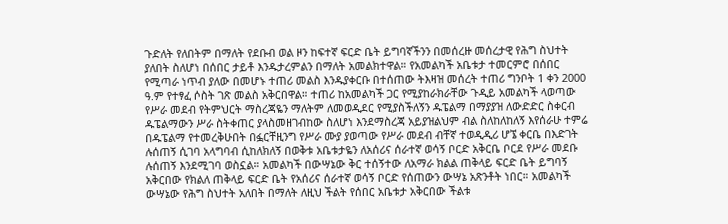ጉድለት የለበትም በማለት የደቡብ ወል ዞን ከፍተኛ ፍርድ ቤት ይግባኛችንን በመሰረዙ መሰረታዊ የሕግ ስህተት ያለበት ስለሆነ በሰበር ታይቶ እንዱታረምልን በማለት አመልክተዋል። የአመልካች አቤቱታ ተመርምሮ በሰበር የሚጣራ ነጥብ ያለው በመሆኑ ተጠሪ መልስ እንዱያቀርቡ በተሰጠው ትእዛዝ መሰረት ተጠሪ ግንቦት 1 ቀን 2000 ዓ.ም የተፃፈ ሶስት ገጽ መልስ አቅርበዋል። ተጠሪ ከአመልካች ጋር የሚያከራክራቸው ጉዲይ አመልካች ላወጣው የሥራ መደብ የትምህርት ማስረጃዬን ማለትም ለመወዲደር የሚያስችለኝን ዱፔልማ በማያያዝ ለውድድር ስቀርብ ዱፔልማውን ሥራ ስትቀጠር ያላስመዘገብከው ስለሆነ እንደማስረጃ አይያዝልህም ብል ስለከለከለኝ እየሰራሁ ተምሬ በዱፔልማ የተመረቅሁበት በፏርቸዚንግ የሥራ ሙያ ያወጣው የሥራ መደብ ብቸኛ ተወዲዲሪ ሆኜ ቀርቤ በእድገት ሉሰጠኝ ሲገባ አላግባብ ሲከለክለኝ በወቅቱ አቤቱታዬን ለአሰሪና ሰራተኛ ወሳኝ ቦርድ አቅርቤ ቦርደ የሥራ መደቡ ሉሰጠኝ እንደሚገባ ወስኗል። አመልካች በውሣኔው ቅር ተሰኝተው ለአማራ ክልል ጠቅላይ ፍርድ ቤት ይግባኝ አቅርበው የክልለ ጠቅላይ ፍርድ ቤት የአሰሪና ሰራተኛ ወሳኝ ቦርድ የሰጠውን ውሣኔ አጽንቶት ነበር። አመልካች ውሣኔው የሕግ ስህተት አለበት በማለት ለዚህ ችልት የሰበር አቤቱታ አቅርበው ችልቱ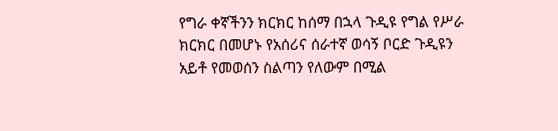የግራ ቀኛችንን ክርክር ከሰማ በኋላ ጉዲዩ የግል የሥራ ክርክር በመሆኑ የአሰሪና ሰራተኛ ወሳኝ ቦርድ ጉዲዩን አይቶ የመወሰን ስልጣን የለውም በሚል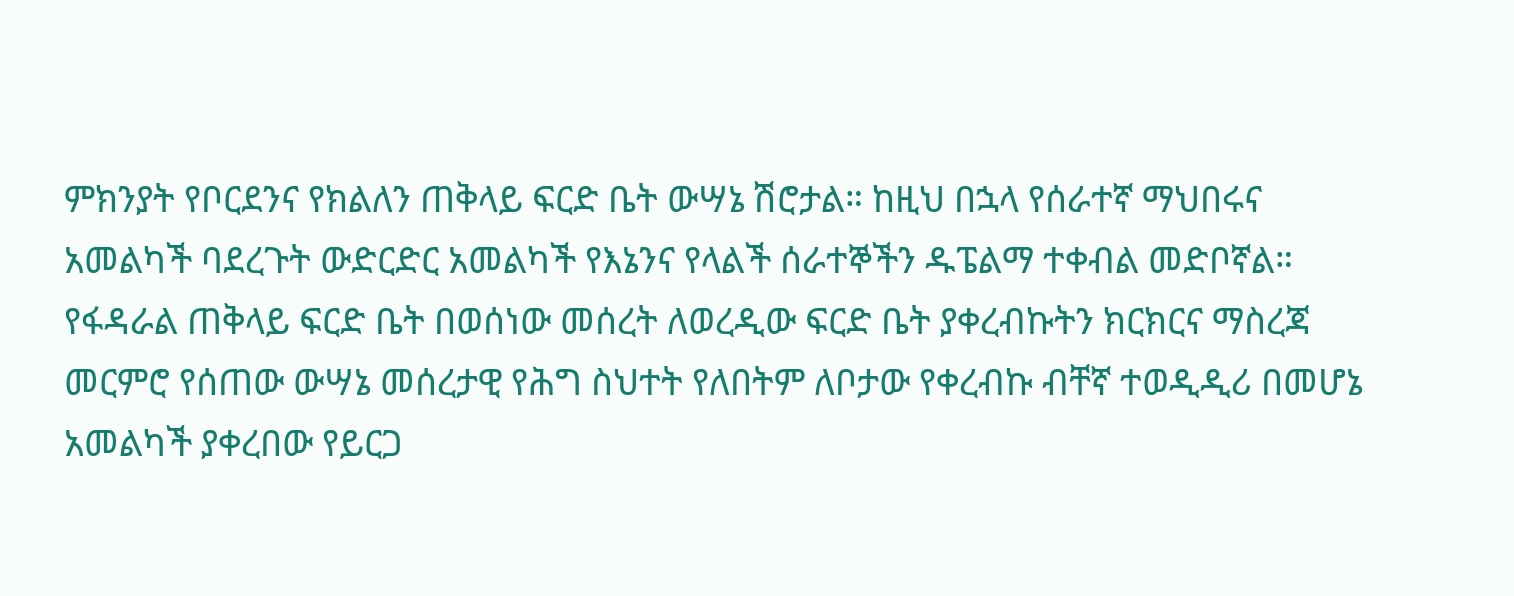ምክንያት የቦርደንና የክልለን ጠቅላይ ፍርድ ቤት ውሣኔ ሽሮታል። ከዚህ በኋላ የሰራተኛ ማህበሩና አመልካች ባደረጉት ውድርድር አመልካች የእኔንና የላልች ሰራተኞችን ዱፔልማ ተቀብል መድቦኛል። የፋዳራል ጠቅላይ ፍርድ ቤት በወሰነው መሰረት ለወረዲው ፍርድ ቤት ያቀረብኩትን ክርክርና ማስረጃ መርምሮ የሰጠው ውሣኔ መሰረታዊ የሕግ ስህተት የለበትም ለቦታው የቀረብኩ ብቸኛ ተወዲዲሪ በመሆኔ አመልካች ያቀረበው የይርጋ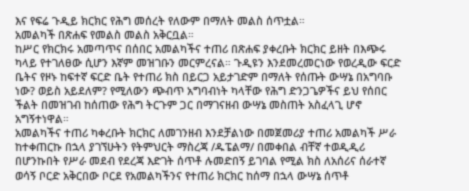እና የፍሬ ጉዲይ ክርክር የሕግ መሰረት የለውም በማለት መልስ ሰጥቷል።
አመልካች በጽሐፍ የመልስ መልስ አቅርቧል።
ከሥር የክርክሩ አመጣጥና በሰበር አመልካችና ተጠሪ በጽሐፍ ያቀረቡት ክርክር ይዘት በእጭሩ ካላይ የተገለፀው ሲሆን እኛም መዝገቡን መርምረናል። ጉዲዩን እንደመረመርነው የወረዲው ፍርድ ቤትና የዞኑ ከፍተኛ ፍርድ ቤት የተጠሪ ክስ በይርጋ አይታገድም በማለት የሰጡት ውሣኔ በአግባቡ ነው? ወይስ አይደለም? የሚለውን ጭብጥ አግባብነት ካላቸው የሕግ ድንጋጌዎችና ይህ የሰበር ችልት በመዝገብ ከሰጠው የሕግ ትርጉም ጋር በማገናዘብ ውሣኔ መስጠት አስፈላጊ ሆኖ አግኝተነዋል።
አመልካችና ተጠሪ ካቀረቡት ክርክር ለመገንዘብ እንደቻልነው በመጀመሪያ ተጠሪ አመልካች ሥራ ከተቀጠርኩ በኋላ ያገኘሁትን የትምህርት ማስረጃ /ዱፔልማ/ በመቀበል ብቸኛ ተወዲዲሪ በሆንኩበት የሥራ መደብ የደረጃ እድገት ሰጥቶ ሉመድበኝ ይገባል የሚል ክስ ለአሰሪና ሰራተኛ ወሳኝ ቦርድ አቅርበው ቦርደ የአመልካችንና የተጠሪ ክርክር ከሰማ በኋላ ውሣኔ ሰጥቶ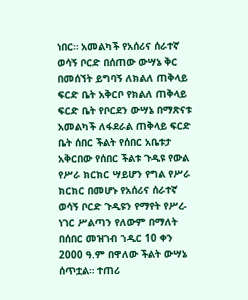ነበር። አመልካች የአሰሪና ሰራተኛ ወሳኝ ቦርድ በሰጠው ውሣኔ ቅር በመሰኘት ይግባኝ ለክልለ ጠቅላይ ፍርድ ቤት አቅርቦ የክልለ ጠቅላይ ፍርድ ቤት የቦርደን ውሣኔ በማጽናቱ አመልካች ለፋደራል ጠቅላይ ፍርድ ቤት ሰበር ችልት የሰበር አቤቱታ አቅርበው የሰበር ችልቱ ጉዲዩ የውል የሥራ ክርክር ሣይሆን የግል የሥራ ክርክር በመሆኑ የአሰሪና ሰራተኛ ወሳኝ ቦርድ ጉዲዩን የማየት የሥረ-ነገር ሥልጣን የለውም በማለት በሰበር መዝገብ ኀዲር 10 ቀን 2000 ዓ.ም በዋለው ችልት ውሣኔ ሰጥቷል። ተጠሪ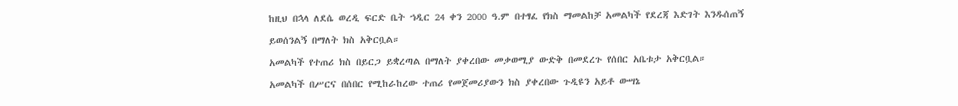ከዚህ በኋላ ለደሴ ወረዲ ፍርድ ቤት ኀዲር 24 ቀን 2000 ዓ.ም በተፃፈ የክስ ማመልከቻ አመልካች የደረጃ እድገት እንዱሰጠኝ ይወሰንልኝ በማለት ክስ አቅርቧል።
አመልካች የተጠሪ ክስ በይርጋ ይቋረጣል በማለት ያቀረበው መቃወሚያ ውድቅ በመደረጉ የሰበር አቤቱታ አቅርቧል።
አመልካች በሥርና በሰበር የሚከራከረው ተጠሪ የመጀመሪያውን ክስ ያቀረበው ጉዲዩን አይቶ ውሣኔ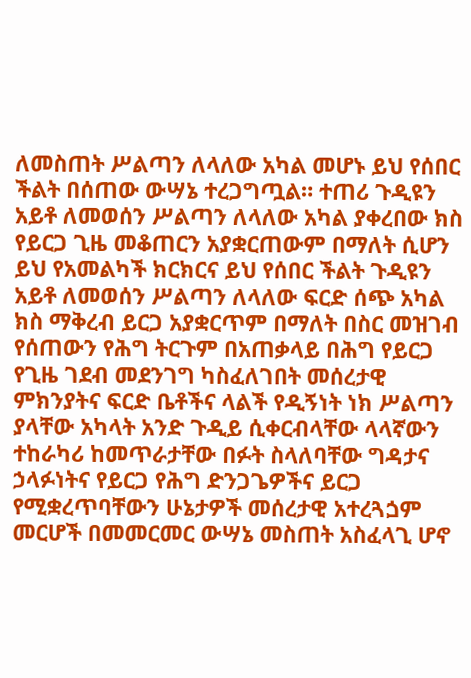ለመስጠት ሥልጣን ለላለው አካል መሆኑ ይህ የሰበር ችልት በሰጠው ውሣኔ ተረጋግጧል። ተጠሪ ጉዲዩን አይቶ ለመወሰን ሥልጣን ለላለው አካል ያቀረበው ክስ የይርጋ ጊዜ መቆጠርን አያቋርጠውም በማለት ሲሆን ይህ የአመልካች ክርክርና ይህ የሰበር ችልት ጉዲዩን አይቶ ለመወሰን ሥልጣን ለላለው ፍርድ ሰጭ አካል ክስ ማቅረብ ይርጋ አያቋርጥም በማለት በስር መዝገብ የሰጠውን የሕግ ትርጉም በአጠቃላይ በሕግ የይርጋ የጊዜ ገደብ መደንገግ ካስፈለገበት መሰረታዊ ምክንያትና ፍርድ ቤቶችና ላልች የዲኝነት ነክ ሥልጣን ያላቸው አካላት አንድ ጉዲይ ሲቀርብላቸው ላላኛውን ተከራካሪ ከመጥራታቸው በፉት ስላለባቸው ግዳታና ኃላፉነትና የይርጋ የሕግ ድንጋጌዎችና ይርጋ የሚቋረጥባቸውን ሁኔታዎች መሰረታዊ አተረጓጏም መርሆች በመመርመር ውሣኔ መስጠት አስፈላጊ ሆኖ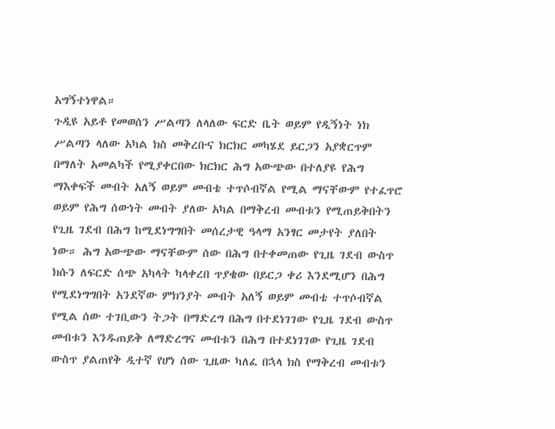አግኝተነዋል።
ጉዲዩ አይቶ የመወሰን ሥልጣን ለላለው ፍርድ ቤት ወይም የዲኝነት ነክ ሥልጣን ላለው አካል ክስ መቅረቡና ክርክር መካሄደ ይርጋን አያቋርጥም በማለት አመልካች የሚያቀርበው ክርክር ሕግ አውጭው በተለያዩ የሕግ ማእቀፍች መብት አለኝ ወይም መብቴ ተጥሶብኛል የሚል ማናቸውም የተፈጥሮ ወይም የሕግ ሰውነት መብት ያለው አካል በማቅረብ መብቱን የሚጠይቅበትን የጊዜ ገደብ በሕግ ከሚደነግግበት መሰረታዊ ዓላማ አንፃር መታየት ያለበት ነው። ሕግ አውጭው ማናቸውም ሰው በሕግ በተቀመጠው የጊዜ ገደብ ውስጥ ክሱን ለፍርድ ሰጭ አካላት ካላቀረበ ጥያቄው በይርጋ ቀሪ እንደሚሆን በሕግ የሚደነግግበት አንደኛው ምክንያት መብት አለኝ ወይም መብቴ ተጥሶብኛል የሚል ሰው ተገቢውን ትጋት በማድረግ በሕግ በተደነገገው የጊዜ ገደብ ውስጥ መብቱን እንዱጠይቅ ለማድረግና መብቱን በሕግ በተደነገገው የጊዜ ገደብ ውስጥ ያልጠየቅ ዲተኛ የሆነ ሰው ጊዜው ካለፈ በኋላ ክስ የማቅረብ መብቱን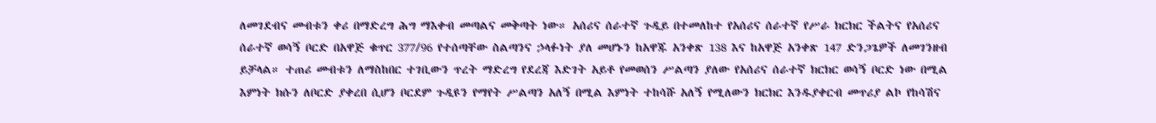ለመገደብና መብቱን ቀሪ በማድረግ ሕግ ማእቀብ መጣልና መቅጣት ነው። አሰሪና ሰራተኛ ጉዲይ በተመለከተ የአሰሪና ሰራተኛ የሥራ ክርክር ችልትና የአሰሪና ሰራተኛ ወሳኝ ቦርድ በአዋጅ ቁጥር 377/96 የተሰጣቸው ስልጣንና ኃላፉነት ያለ መሆኑን ከአዋጁ አንቀጽ 138 እና ከአዋጅ አንቀጽ 147 ድንጋጌዎች ለመገንዘብ ይቻላል። ተጠሪ መብቱን ለማስከበር ተገቢውን ጥረት ማድረግ የደረጃ እድገት አይቶ የመወሰን ሥልጣን ያለው የአሰሪና ሰራተኛ ክርክር ወሳኝ ቦርድ ነው በሚል እምነት ክሱን ለቦርድ ያቀረበ ሲሆን ቦርደም ጉዲዩን የማየት ሥልጣን አለኝ በሚል እምነት ተከሳሹ አለኝ የሚለውን ክርክር እንዱያቀርብ መጥሪያ ልኮ የከሳሽና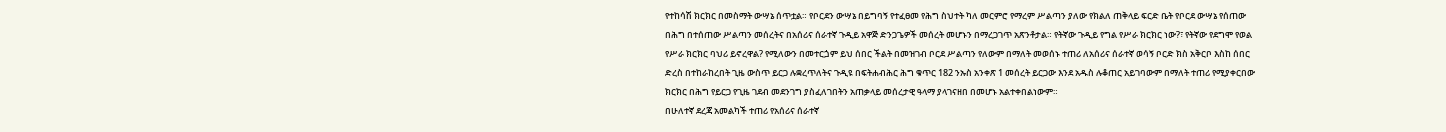የተከሳሽ ክርክር በመስማት ውሣኔ ሰጥቷል። የቦርደን ውሣኔ በይግባኝ የተፈፀመ የሕግ ስህተት ካለ መርምሮ የማረም ሥልጣን ያለው የክልለ ጠቅላይ ፍርድ ቤት የቦርደ ውሣኔ የሰጠው በሕግ በተሰጠው ሥልጣን መሰረትና በአሰሪና ሰራተኛ ጉዲይ አዋጅ ድንጋጌዎች መሰረት መሆኑን በማረጋገጥ አጽንቶታል። የትኛው ጉዲይ የግል የሥራ ክርክር ነው?፣ የትኛው የደግሞ የወል የሥራ ክርክር ባህሪ ይኖረዋል? የሚለውን በመተርጏም ይህ ሰበር ችልት በመዝገብ ቦርደ ሥልጣን የለውም በማለት መወሰኑ ተጠሪ ለአሰሪና ሰራተኛ ወሳኝ ቦርድ ክስ አቅርቦ እስከ ሰበር ድረስ በተከራከረበት ጊዜ ውስጥ ይርጋ ሉቋረጥለትና ጉዲዩ በፍትሐብሕር ሕግ ቁጥር 182 ንኡስ አንቀጽ 1 መሰረት ይርጋው እንደ አዱስ ሉቆጠር አይገባውም በማለት ተጠሪ የሚያቀርበው ክርክር በሕግ የይርጋ የጊዜ ገደብ መደንገግ ያስፈለገበትን አጠቃላይ መሰረታዊ ዓላማ ያላገናዘበ በመሆኑ አልተቀበልነውም።
በሁለተኛ ደረጃ አመልካች ተጠሪ የአሰሪና ሰራተኛ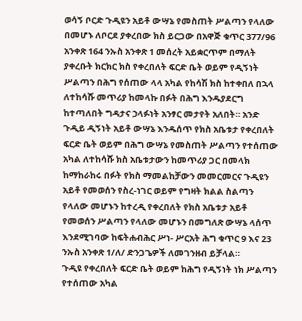ወሳኝ ቦርድ ጉዲዩን አይቶ ውሣኔ የመስጠት ሥልጣን የላለው በመሆኑ ለቦርደ ያቀረበው ክስ ይርጋው በአዋጅ ቁጥር 377/96 አንቀጽ 164 ንኡስ አንቀጽ 1 መሰረት አይቋርጥም በማለት ያቀረቡት ክርክር ክስ የቀረበለት ፍርድ ቤት ወይም የዲኝነት ሥልጣን በሕግ የሰጠው ላላ አካል የከሳሽ ክስ ከተቀበለ በኋላ ለተከሳሹ መጥሪያ ከመላኩ በፉት በሕግ እንዱያደርግ ከተጣለበት ግዳታና ኃላፉነት አንፃር መታየት አለበት። አንድ ጉዲይ ዲኝነት አይቶ ውሣኔ እንዱሰጥ የክስ አቤቱታ የቀረበለት ፍርድ ቤት ወይም በሕግ ውሣኔ የመስጠት ሥልጣን የተሰጠው አካል ለተከሳሹ ክስ አቤቱታውን ከመጥሪያ ጋር በመላክ ከማከራከሩ በፉት የክስ ማመልከቻውን መመርመርና ጉዲዩን አይቶ የመወሰን የስረ-ነገር ወይም የግዛት ክልል ስልጣን የላለው መሆኑን ከተረዲ የቀረበለት የክስ አቤቱታ አይቶ የመወሰን ሥልጣን የላለው መሆኑን በመግለጽ ውሣኔ ላሰጥ እንደሚገባው ከፍትሐብሕር ሥነ- ሥርአት ሕግ ቁጥር 9 እና 23 ንኡስ አንቀጽ 1/ለ/ ድንጋጌዎች ለመገንዘብ ይቻላል።
ጉዲዩ የቀረበለት ፍርድ ቤት ወይም ከሕግ የዲኝነት ነክ ሥልጣን የተሰጠው አካል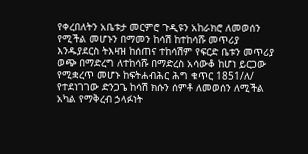የቀረበለትን አቤቱታ መርምሮ ጉዲዩን አከራክሮ ለመወሰን የሚችል መሆኑን በማመን ከሳሽ ከተከሳሹ መጥሪያ እንዱያደርስ ትእዛዝ ከሰጠና ተከሳሽም የፍርድ ቤቱን መጥሪያ ወጭ በማድረግ ለተከሳሹ በማድረስ አሳውቆ ከሆነ ይርጋው የሚቋረጥ መሆኑ ከፍትሐብሕር ሕግ ቁጥር 1851/ለ/ የተደነገገው ድንጋጌ ከሳሽ ክሱን ሰምቶ ለመወሰን ለሚችል አካል የማቅረብ ኃላፉነት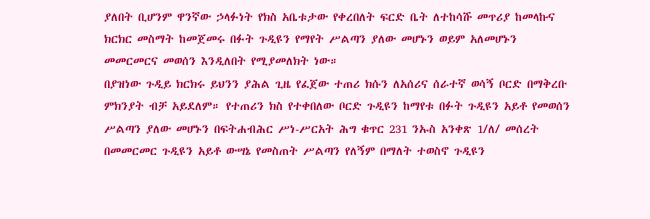ያለበት ቢሆንም ዋንኛው ኃላፉነት የክስ አቤቱታው የቀረበለት ፍርድ ቤት ለተከሳሹ መጥሪያ ከመላኩና ክርክር መስማት ከመጀመሩ በፉት ጉዲዩን የማየት ሥልጣን ያለው መሆኑን ወይም አለመሆኑን መመርመርና መወሰን እንዲለበት የሚያመለክት ነው።
በያዝነው ጉዲይ ክርክሩ ይህንን ያሕል ጊዜ የፈጀው ተጠሪ ክሱን ለአሰሪና ሰራተኛ ወሳኝ ቦርድ በማቅረቡ ምክንያት ብቻ አይደለም። የተጠሪን ክስ የተቀበለው ቦርድ ጉዲዩን ከማየቱ በፉት ጉዲዩን አይቶ የመወሰን ሥልጣን ያለው መሆኑን በፍትሐብሕር ሥነ-ሥርአት ሕግ ቁጥር 231 ንኡስ አንቀጽ 1/ለ/ መሰረት በመመርመር ጉዲዩን አይቶ ውሣኔ የመስጠት ሥልጣን የለኝም በማለት ተወስኖ ጉዲዩን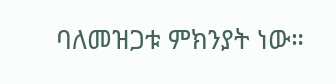ባለመዝጋቱ ምክንያት ነው።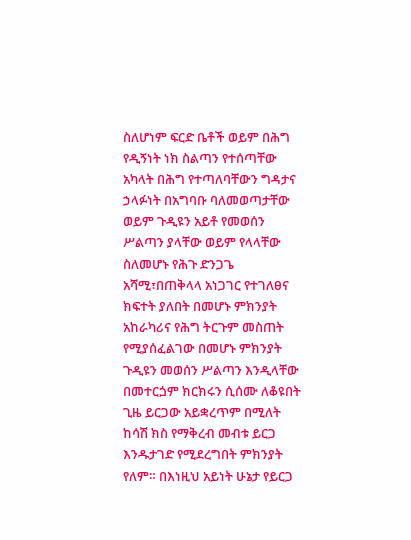ስለሆነም ፍርድ ቤቶች ወይም በሕግ የዲኝነት ነክ ስልጣን የተሰጣቸው አካላት በሕግ የተጣለባቸውን ግዳታና ኃላፉነት በአግባቡ ባለመወጣታቸው ወይም ጉዲዩን አይቶ የመወሰን ሥልጣን ያላቸው ወይም የላላቸው ስለመሆኑ የሕጉ ድንጋጌ አሻሚ፣በጠቅላላ አነጋገር የተገለፀና ክፍተት ያለበት በመሆኑ ምክንያት አከራካሪና የሕግ ትርጉም መስጠት የሚያሰፈልገው በመሆኑ ምክንያት ጉዲዩን መወሰን ሥልጣን እንዲላቸው በመተርጏም ክርክሩን ሲሰሙ ለቆዩበት ጊዜ ይርጋው አይቋረጥም በሚለት ከሳሽ ክስ የማቅረብ መብቱ ይርጋ እንዱታገድ የሚደረግበት ምክንያት የለም። በእነዚህ አይነት ሁኔታ የይርጋ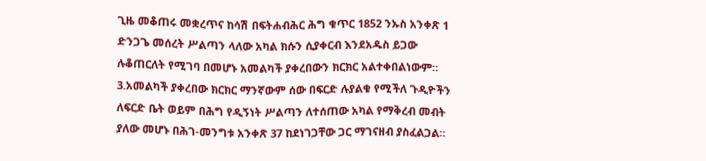ጊዜ መቆጠሩ መቋረጥና ከሳሽ በፍትሐብሕር ሕግ ቁጥር 1852 ንኡስ አንቀጽ 1 ድንጋጌ መሰረት ሥልጣን ላለው አካል ክሱን ሲያቀርብ እንደአዱስ ይጋው ሉቆጠርለት የሚገባ በመሆኑ አመልካች ያቀረበውን ክርክር አልተቀበልነውም።
3.አመልካች ያቀረበው ክርክር ማንኛውም ሰው በፍርድ ሉያልቁ የሚችለ ጉዲዮችን ለፍርድ ቤት ወይም በሕግ የዲኝነት ሥልጣን ለተሰጠው አካል የማቅረብ መብት ያለው መሆኑ በሕገ-መንግቱ አንቀጽ 37 ከደነገጋቸው ጋር ማገናዘብ ያስፈልጋል።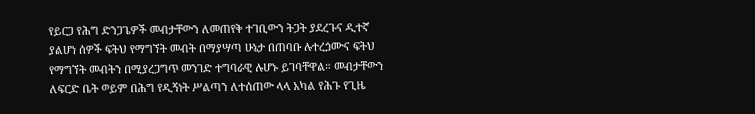የይርጋ የሕግ ድንጋጌዎች መብታቸውን ለመጠየቅ ተገቢውን ትጋት ያደረጉና ዲተኛ ያልሆነ ሰዎች ፍትህ የማግኘት መብት በማያሣጣ ሁኔታ በጠባቡ ሉተረጏሙና ፍትህ የማግኘት መብትን በሚያረጋግጥ መንገድ ተግባራዊ ሉሆኑ ይገባቸዋል። መብታቸውን ለፍርድ ቤት ወይም በሕግ የዲኝነት ሥልጣን ለተሰጠው ላላ አካል የሕጉ የጊዜ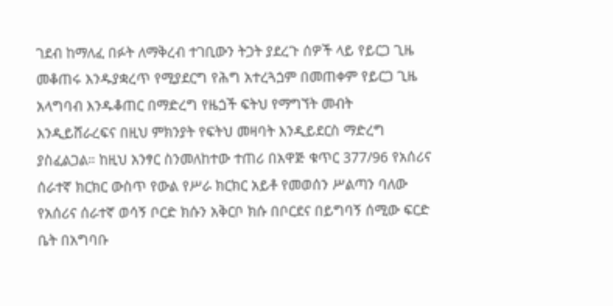ገደብ ከማለፈ በፉት ለማቅረብ ተገቢውን ትጋት ያደረጉ ሰዎች ላይ የይርጋ ጊዜ መቆጠሩ እንዱያቋረጥ የሚያደርግ የሕግ አተረጓጏም በመጠቀም የይርጋ ጊዜ አላግባብ እንዱቆጠር በማድረግ የዜጏች ፍትህ የማግኘት መብት እንዲይሸራረፍና በዚህ ምክንያት የፍትህ መዛባት እንዲይደርስ ማድረግ ያስፈልጋል። ከዚህ አንፃር ስንመለከተው ተጠሪ በአዋጅ ቁጥር 377/96 የአሰሪና ሰራተኛ ክርክር ውስጥ የውል የሥራ ክርክር አይቶ የመወሰን ሥልጣን ባለው የአሰሪና ሰራተኛ ወሳኝ ቦርድ ክሱን አቅርቦ ክሱ በቦርደና በይግባኝ ሰሚው ፍርድ ቤት በአግባቡ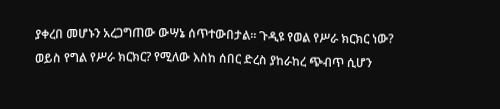ያቀረበ መሆኑን አረጋግጠው ውሣኔ ሰጥተውበታል። ጉዲዩ የወል የሥራ ክርክር ነው? ወይስ የግል የሥራ ክርክር? የሚለው እስከ ሰበር ድረስ ያከራከረ ጭብጥ ሲሆን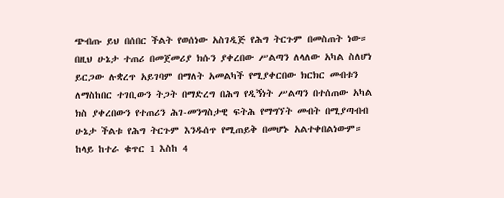ጭብጡ ይህ በሰበር ችልት የወሰነው አስገዲጅ የሕግ ትርጉም በመስጠት ነው። በዚህ ሁኔታ ተጠሪ በመጀመሪያ ክሱን ያቀረበው ሥልጣን ለላለው አካል ስለሆነ ይርጋው ሉቋረጥ አይገባም በማለት አመልካች የሚያቀርበው ክርክር መብቱን ለማስከበር ተገቢውን ትጋት በማድረግ በሕግ የዲኝነት ሥልጣን በተሰጠው አካል ክስ ያቀረበውን የተጠሪን ሕገ-መንግስታዊ ፍትሕ የማግኘት መብት በሚያጣብብ ሁኔታ ችልቱ የሕግ ትርጉም እንዱሰጥ የሚጠይቅ በመሆኑ አልተቀበልነውም።
ከላይ ከተራ ቁጥር 1 እስከ 4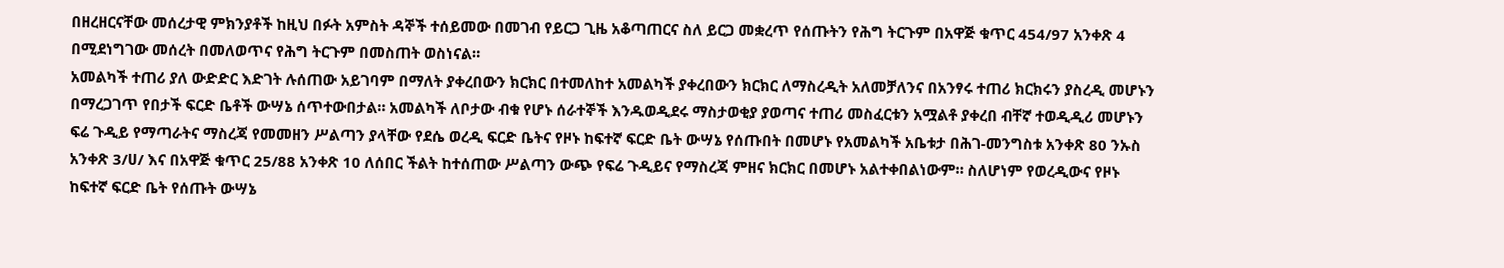በዘረዘርናቸው መሰረታዊ ምክንያቶች ከዚህ በፉት አምስት ዳኞች ተሰይመው በመገብ የይርጋ ጊዜ አቆጣጠርና ስለ ይርጋ መቋረጥ የሰጡትን የሕግ ትርጉም በአዋጅ ቁጥር 454/97 አንቀጽ 4 በሚደነግገው መሰረት በመለወጥና የሕግ ትርጉም በመስጠት ወስነናል።
አመልካች ተጠሪ ያለ ውድድር እድገት ሉሰጠው አይገባም በማለት ያቀረበውን ክርክር በተመለከተ አመልካች ያቀረበውን ክርክር ለማስረዲት አለመቻለንና በአንፃሩ ተጠሪ ክርክሩን ያስረዲ መሆኑን በማረጋገጥ የበታች ፍርድ ቤቶች ውሣኔ ሰጥተውበታል። አመልካች ለቦታው ብቁ የሆኑ ሰራተኞች እንዱወዲደሩ ማስታወቂያ ያወጣና ተጠሪ መስፈርቱን አሟልቶ ያቀረበ ብቸኛ ተወዲዲሪ መሆኑን ፍሬ ጉዲይ የማጣራትና ማስረጃ የመመዘን ሥልጣን ያላቸው የደሴ ወረዲ ፍርድ ቤትና የዞኑ ከፍተኛ ፍርድ ቤት ውሣኔ የሰጡበት በመሆኑ የአመልካች አቤቱታ በሕገ-መንግስቱ አንቀጽ 80 ንኡስ አንቀጽ 3/ሀ/ እና በአዋጅ ቁጥር 25/88 አንቀጽ 10 ለሰበር ችልት ከተሰጠው ሥልጣን ውጭ የፍሬ ጉዲይና የማስረጃ ምዘና ክርክር በመሆኑ አልተቀበልነውም። ስለሆነም የወረዲውና የዞኑ ከፍተኛ ፍርድ ቤት የሰጡት ውሣኔ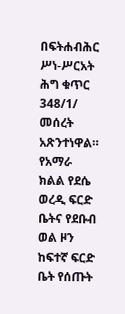በፍትሐብሕር ሥነ-ሥርአት ሕግ ቁጥር 348/1/ መሰረት አጽንተነዋል።
የአማራ ክልል የደሴ ወረዲ ፍርድ ቤትና የደቡብ ወል ዞን ከፍተኛ ፍርድ ቤት የሰጡት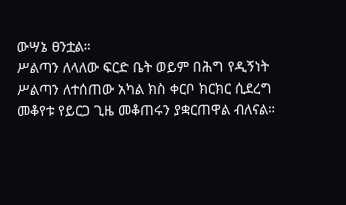ውሣኔ ፀንቷል።
ሥልጣን ለላለው ፍርድ ቤት ወይም በሕግ የዲኝነት ሥልጣን ለተሰጠው አካል ክስ ቀርቦ ክርክር ሲደረግ መቆየቱ የይርጋ ጊዜ መቆጠሩን ያቋርጠዋል ብለናል።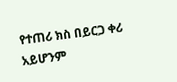የተጠሪ ክስ በይርጋ ቀሪ አይሆንም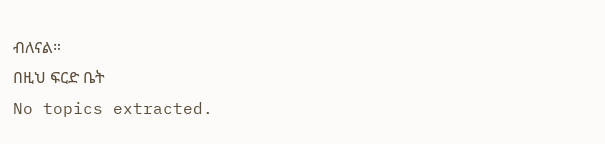ብለናል።
በዚህ ፍርድ ቤት
No topics extracted.